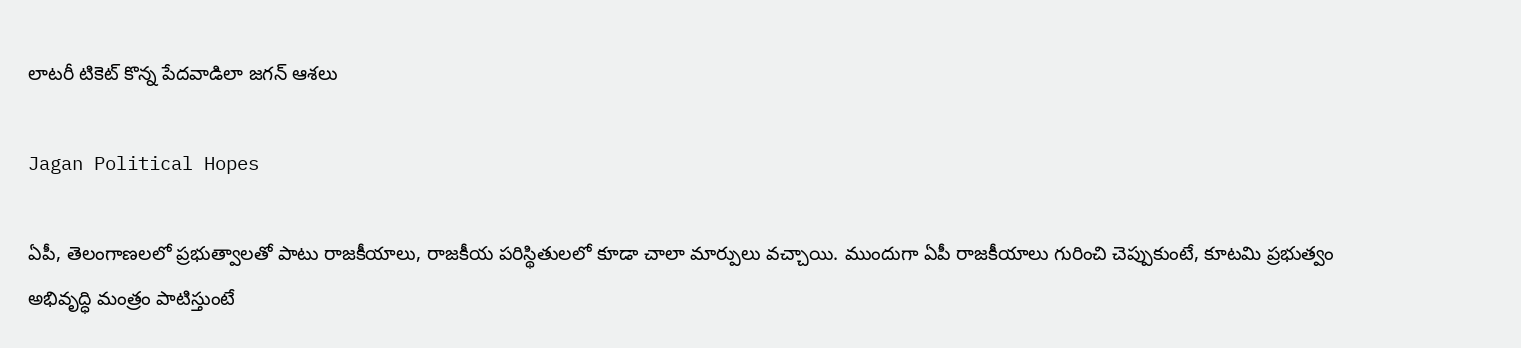లాటరీ టికెట్ కొన్న పేదవాడిలా జగన్‌ ఆశలు

Jagan Political Hopes

ఏపీ, తెలంగాణలలో ప్రభుత్వాలతో పాటు రాజకీయాలు, రాజకీయ పరిస్థితులలో కూడా చాలా మార్పులు వచ్చాయి. ముందుగా ఏపీ రాజకీయాలు గురించి చెప్పుకుంటే, కూటమి ప్రభుత్వం అభివృద్ధి మంత్రం పాటిస్తుంటే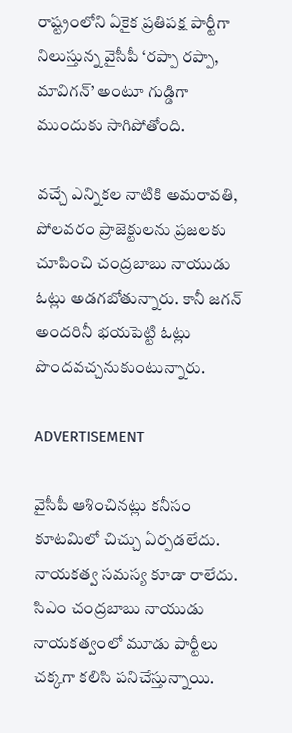రాష్ట్రంలోని ఏకైక ప్రతిపక్ష పార్టీగా నిలుస్తున్న వైసీపీ ‘రప్పా రప్పా, మావిగన్‌’ అంటూ గుడ్డిగా ముందుకు సాగిపోతోంది.

వచ్చే ఎన్నికల నాటికి అమరావతి, పోలవరం ప్రాజెక్టులను ప్రజలకు చూపించి చంద్రబాబు నాయుడు ఓట్లు అడగబోతున్నారు. కానీ జగన్‌ అందరినీ భయపెట్టి ఓట్లు పొందవచ్చనుకుంటున్నారు.

ADVERTISEMENT

వైసీపీ ఆశించినట్లు కనీసం కూటమిలో చిచ్చు ఏర్పడలేదు. నాయకత్వ సమస్య కూడా రాలేదు. సిఎం చంద్రబాబు నాయుడు నాయకత్వంలో మూడు పార్టీలు చక్కగా కలిసి పనిచేస్తున్నాయి.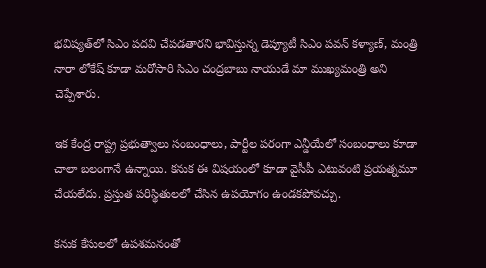భవిష్యత్‌లో సిఎం పదవి చేపడతారని భావిస్తున్న డెప్యూటీ సిఎం పవన్ కళ్యాణ్‌, మంత్రి నారా లోకేష్‌ కూడా మరోసారి సిఎం చంద్రబాబు నాయుడే మా ముఖ్యమంత్రి అని చెప్పేశారు.

ఇక కేంద్ర రాష్ట్ర ప్రభుత్వాలు సంబంధాలు, పార్టీల పరంగా ఎన్డీయేలో సంబంధాలు కూడా చాలా బలంగానే ఉన్నాయి. కనుక ఈ విషయంలో కూడా వైసీపీ ఎటువంటి ప్రయత్నమూ చేయలేదు. ప్రస్తుత పరిస్థితులలో చేసిన ఉపయోగం ఉండకపోవచ్చు.

కనుక కేసులలో ఉపశమనంతో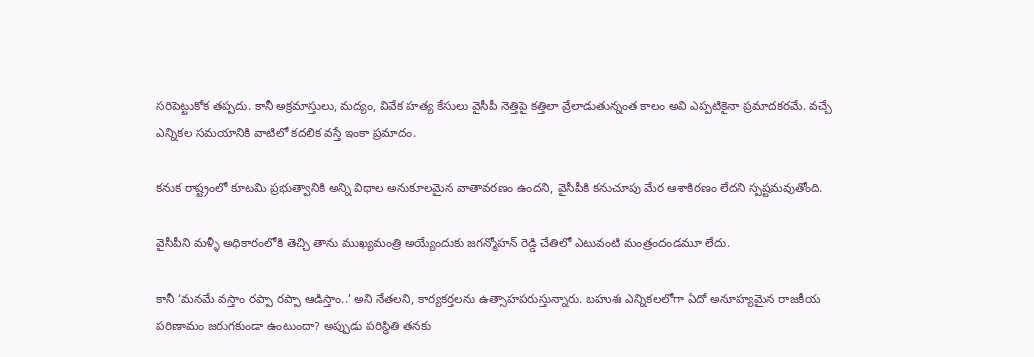సరిపెట్టుకోక తప్పదు. కానీ అక్రమాస్తులు, మద్యం, వివేక హత్య కేసులు వైసీపీ నెత్తిపై కత్తిలా వ్రేలాడుతున్నంత కాలం అవి ఎప్పటికైనా ప్రమాదకరమే. వచ్చే ఎన్నికల సమయానికి వాటిలో కదలిక వస్తే ఇంకా ప్రమాదం.

కనుక రాష్ట్రంలో కూటమి ప్రభుత్వానికి అన్ని విధాల అనుకూలమైన వాతావరణం ఉందని, వైసీపీకి కనుచూపు మేర ఆశాకిరణం లేదని స్పష్టమవుతోంది.

వైసీపీని మళ్ళీ అధికారంలోకి తెచ్చి తాను ముఖ్యమంత్రి అయ్యేందుకు జగన్మోహన్ రెడ్డి చేతిలో ఎటువంటి మంత్రందండమూ లేదు.

కానీ ‘మనమే వస్తాం రప్పా రప్పా ఆడిస్తాం..’ అని నేతలని, కార్యకర్తలను ఉత్సాహపరుస్తున్నారు. బహుశః ఎన్నికలలోగా ఏదో అనూహ్యమైన రాజకీయ పరిణామం జరుగకుండా ఉంటుందా? అప్పుడు పరిస్థితి తనకు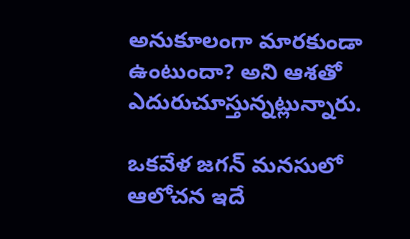అనుకూలంగా మారకుండా ఉంటుందా? అని ఆశతో ఎదురుచూస్తున్నట్లున్నారు.

ఒకవేళ జగన్‌ మనసులో ఆలోచన ఇదే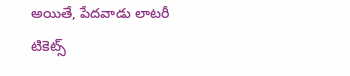అయితే, పేదవాడు లాటరీ టికెట్స్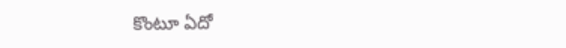కొంటూ ఏదో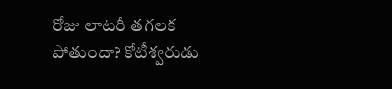రోజు లాటరీ తగలక పోతుందా? కోటీశ్వరుడు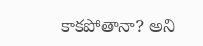కాకపోతానా? అని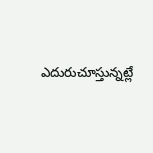ఎదురుచూస్తున్నట్లే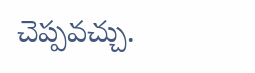చెప్పవచ్చు.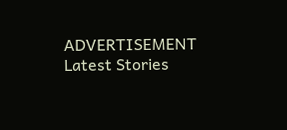ADVERTISEMENT
Latest Stories